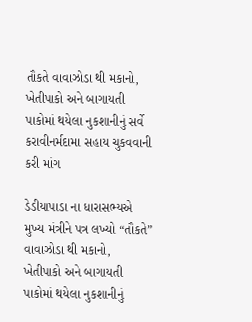તૌકતે વાવાઝોડા થી મકાનો, ખેતીપાકો અને બાગાયતી પાકોમાં થયેલા નુકશાનીનું સર્વે
કરાવીનર્મદામા સહાય ચુકવવાની કરી માંગ

ડેડીયાપાડા ના ધારાસભ્યએ મુખ્ય મંત્રીને પત્ર લખ્યો “તૌકતે” વાવાઝોડા થી મકાનો, ખેતીપાકો અને બાગાયતી પાકોમાં થયેલા નુકશાનીનું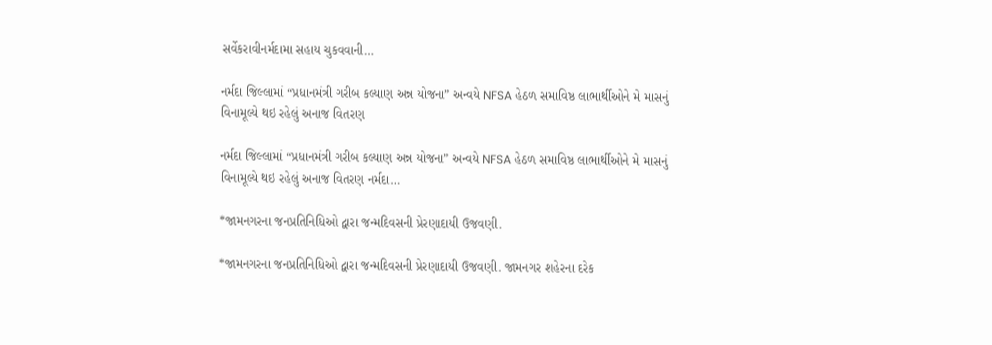સર્વેકરાવીનર્મદામા સહાય ચુકવવાની…

નર્મદા જિલ્લામાં “પ્રધાનમંત્રી ગરીબ કલ્યાણ અન્ન યોજના” અન્વયે NFSA હેઠળ સમાવિષ્ઠ લાભાર્થીઓને મે માસનું વિનામૂલ્યે થઇ રહેલું અનાજ વિતરણ

નર્મદા જિલ્લામાં “પ્રધાનમંત્રી ગરીબ કલ્યાણ અન્ન યોજના” અન્વયે NFSA હેઠળ સમાવિષ્ઠ લાભાર્થીઓને મે માસનું વિનામૂલ્યે થઇ રહેલું અનાજ વિતરણ નર્મદા…

*જામનગરના જનપ્રતિનિધિઓ દ્વારા જન્મદિવસની પ્રેરણાદાયી ઉજવણી.

*જામનગરના જનપ્રતિનિધિઓ દ્વારા જન્મદિવસની પ્રેરણાદાયી ઉજવણી. જામનગર શહેરના દરેક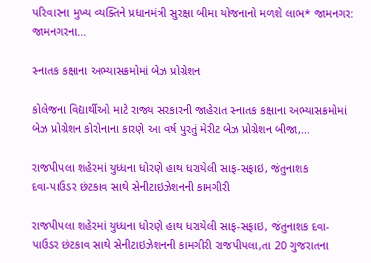પરિવારના મુખ્ય વ્યક્તિને પ્રધાનમંત્રી સુરક્ષા બીમા યોજનાનો મળશે લાભ* જામનગર: જામનગરના…

સ્નાતક કક્ષાના અભ્યાસક્રમોમાં બેઝ પ્રોગ્રેશન

કોલેજના વિદ્યાર્થીઓ માટે રાજ્ય સરકારની જાહેરાત સ્નાતક કક્ષાના અભ્યાસક્રમોમાં બેઝ પ્રોગ્રેશન કોરોનાના કારણે આ વર્ષ પુરતું મેરીટ બેઝ પ્રોગ્રેશન બીજા,…

રાજપીપલા શહેરમાં યુધ્ધના ધોરણે હાથ ધરાયેલી સાફ-સફાઇ, જંતુનાશક
દવા-પાઉડર છંટકાવ સાથે સેનીટાઇઝેશનની કામગીરી

રાજપીપલા શહેરમાં યુધ્ધના ધોરણે હાથ ધરાયેલી સાફ-સફાઇ, જંતુનાશક દવા-પાઉડર છંટકાવ સાથે સેનીટાઇઝેશનની કામગીરી રાજપીપલા,તા 20 ગુજરાતના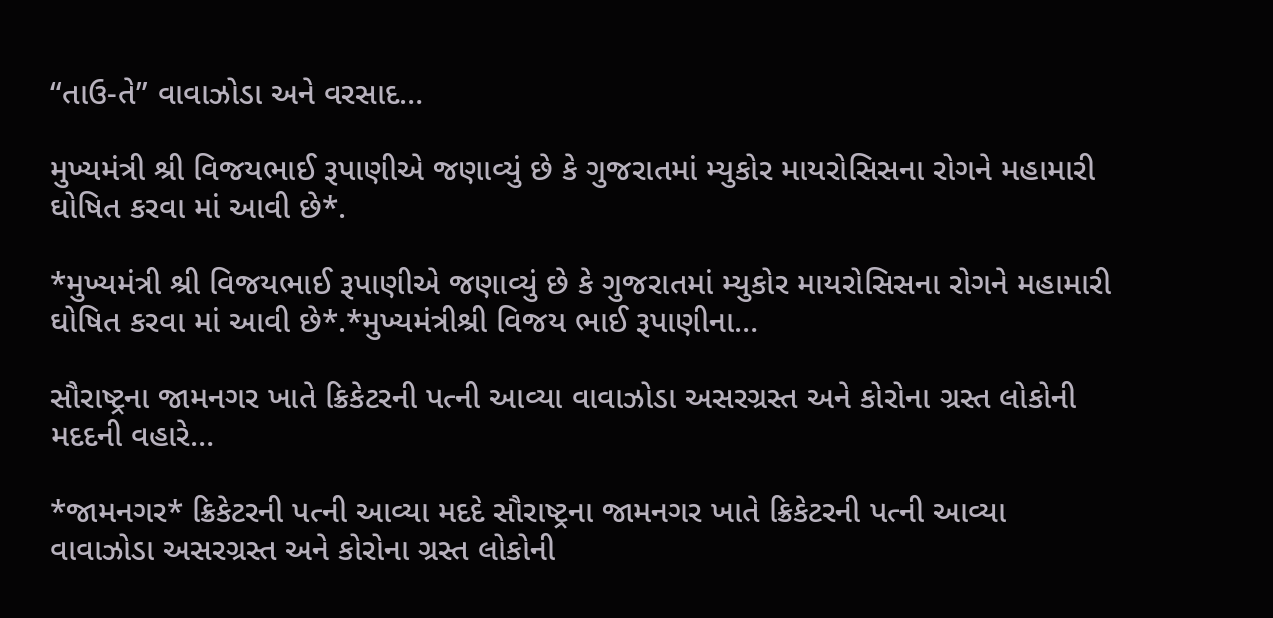“તાઉ-તે” વાવાઝોડા અને વરસાદ…

મુખ્યમંત્રી શ્રી વિજયભાઈ રૂપાણીએ જણાવ્યું છે કે ગુજરાતમાં મ્યુકોર માયરોસિસના રોગને મહામારી ઘોષિત કરવા માં આવી છે*.

*મુખ્યમંત્રી શ્રી વિજયભાઈ રૂપાણીએ જણાવ્યું છે કે ગુજરાતમાં મ્યુકોર માયરોસિસના રોગને મહામારી ઘોષિત કરવા માં આવી છે*.*મુખ્યમંત્રીશ્રી વિજય ભાઈ રૂપાણીના…

સૌરાષ્ટ્રના જામનગર ખાતે ક્રિકેટરની પત્ની આવ્યા વાવાઝોડા અસરગ્રસ્ત અને કોરોના ગ્રસ્ત લોકોની મદદની વહારે…

*જામનગર* ક્રિકેટરની પત્ની આવ્યા મદદે સૌરાષ્ટ્રના જામનગર ખાતે ક્રિકેટરની પત્ની આવ્યા વાવાઝોડા અસરગ્રસ્ત અને કોરોના ગ્રસ્ત લોકોની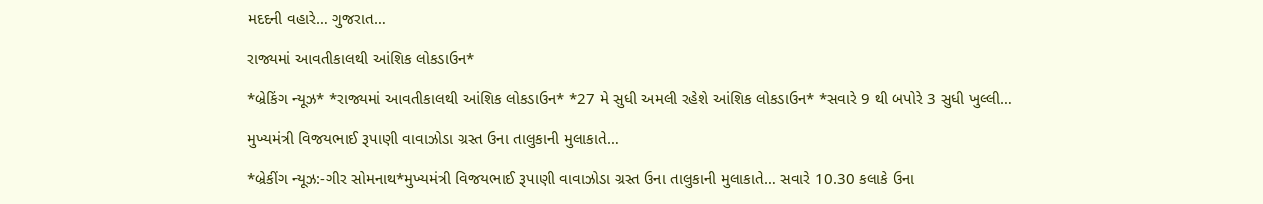મદદની વહારે… ગુજરાત…

રાજ્યમાં આવતીકાલથી આંશિક લોકડાઉન*

*બ્રેકિંગ ન્યૂઝ* *રાજ્યમાં આવતીકાલથી આંશિક લોકડાઉન* *27 મે સુધી અમલી રહેશે આંશિક લોકડાઉન* *સવારે 9 થી બપોરે 3 સુધી ખુલ્લી…

મુખ્યમંત્રી વિજયભાઈ રૂપાણી વાવાઝોડા ગ્રસ્ત ઉના તાલુકાની મુલાકાતે…

*બ્રેકીંગ ન્યૂઝ:-ગીર સોમનાથ*મુખ્યમંત્રી વિજયભાઈ રૂપાણી વાવાઝોડા ગ્રસ્ત ઉના તાલુકાની મુલાકાતે… સવારે 10.30 કલાકે ઉના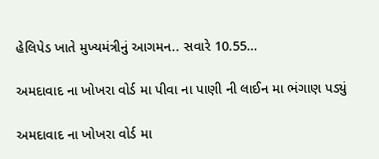હેલિપેડ ખાતે મુખ્યમંત્રીનું આગમન.. સવારે 10.55…

અમદાવાદ ના ખોખરા વોર્ડ મા પીવા ના પાણી ની લાઈન મા ભંગાણ પડ્યું

અમદાવાદ ના ખોખરા વોર્ડ મા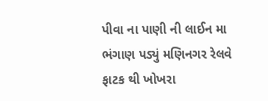પીવા ના પાણી ની લાઈન મા ભંગાણ પડ્યું મણિનગર રેલવે ફાટક થી ખોખરા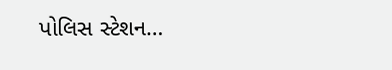પોલિસ સ્ટેશન…